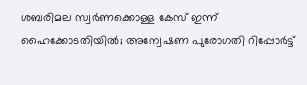ശബരിമല സ്വർണക്കൊള്ള കേസ് ഇന്ന് ഹൈക്കോടതിയിൽ; അന്വേഷണ പുരോഗതി റിപ്പോർട്ട്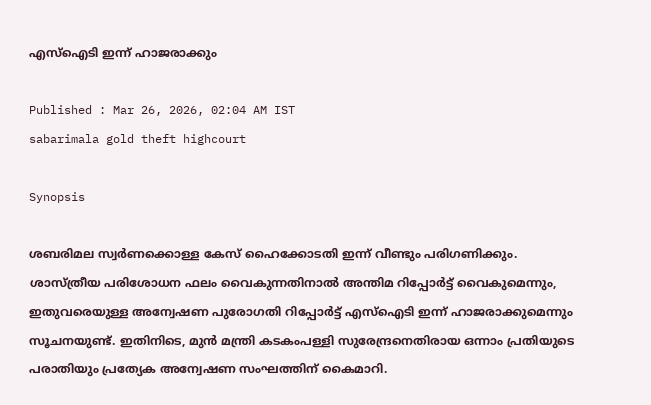എസ്ഐടി ഇന്ന് ഹാജരാക്കും

Published : Mar 26, 2026, 02:04 AM IST
sabarimala gold theft highcourt

Synopsis

ശബരിമല സ്വർണക്കൊള്ള കേസ് ഹൈക്കോടതി ഇന്ന് വീണ്ടും പരിഗണിക്കും. ശാസ്ത്രീയ പരിശോധന ഫലം വൈകുന്നതിനാൽ അന്തിമ റിപ്പോർട്ട് വൈകുമെന്നും, ഇതുവരെയുള്ള അന്വേഷണ പുരോഗതി റിപ്പോർട്ട് എസ്ഐടി ഇന്ന് ഹാജരാക്കുമെന്നും സൂചനയുണ്ട്. ഇതിനിടെ, മുൻ മന്ത്രി കടകംപള്ളി സുരേന്ദ്രനെതിരായ ഒന്നാം പ്രതിയുടെ പരാതിയും പ്രത്യേക അന്വേഷണ സംഘത്തിന് കൈമാറി.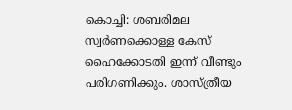കൊച്ചി: ശബരിമല സ്വർണക്കൊള്ള കേസ് ഹൈക്കോടതി ഇന്ന് വീണ്ടും പരിഗണിക്കും. ശാസ്ത്രീയ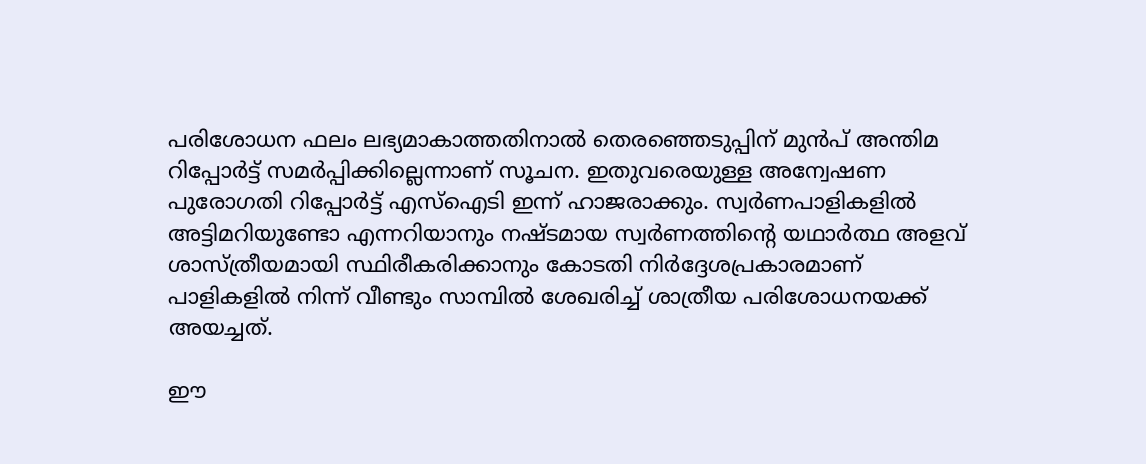പരിശോധന ഫലം ലഭ്യമാകാത്തതിനാൽ തെരഞ്ഞെടുപ്പിന് മുൻപ് അന്തിമ റിപ്പോർട്ട് സമർപ്പിക്കില്ലെന്നാണ് സൂചന. ഇതുവരെയുള്ള അന്വേഷണ പുരോഗതി റിപ്പോർട്ട് എസ്ഐടി ഇന്ന് ഹാജരാക്കും. സ്വ‍ർണപാളികളിൽ അട്ടിമറിയുണ്ടോ എന്നറിയാനും നഷ്ടമായ സ്വർണത്തിന്‍റെ യഥാർത്ഥ അളവ് ശാസ്ത്രീയമായി സ്ഥിരീകരിക്കാനും കോടതി നിർദ്ദേശപ്രകാരമാണ് പാളികളിൽ നിന്ന് വീണ്ടും സാമ്പിൽ ശേഖരിച്ച് ശാത്രീയ പരിശോധനയക്ക് അയച്ചത്.

ഈ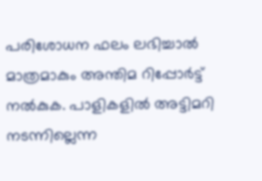പരിശോധന ഫലം ലഭിച്ചാൽ മാത്രമാകും അന്തിമ റിപ്പോർട്ട് നൽകുക. പാളികളിൽ അട്ടിമറി നടന്നില്ലെന്ന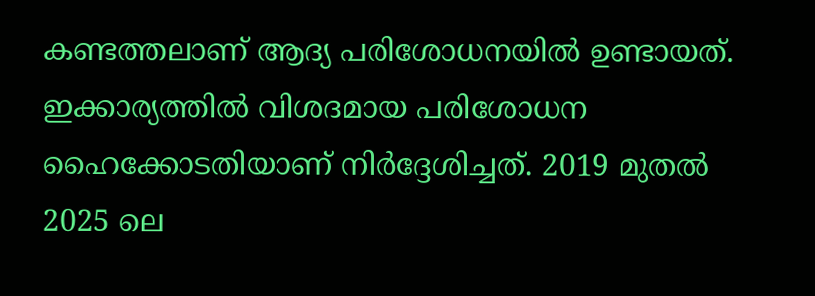കണ്ടത്തലാണ് ആദ്യ പരിശോധനയിൽ ഉണ്ടായത്. ഇക്കാര്യത്തിൽ വിശദമായ പരിശോധന ഹൈക്കോടതിയാണ് നിർദ്ദേശിച്ചത്. 2019 മുതൽ 2025 ലെ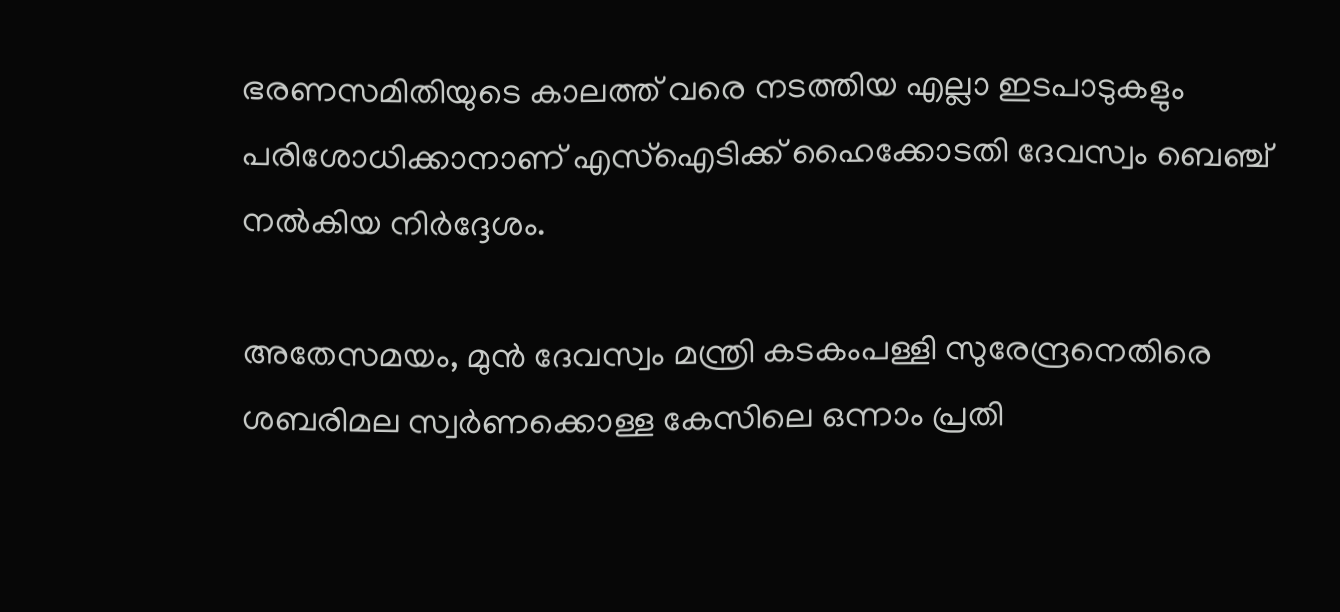ഭരണസമിതിയുടെ കാലത്ത് വരെ നടത്തിയ എല്ലാ ഇടപാടുകളും പരിശോധിക്കാനാണ് എസ്ഐടിക്ക് ഹൈക്കോടതി ദേവസ്വം ബെഞ്ച് നൽകിയ നിർദ്ദേശം.

അതേസമയം, മുൻ ദേവസ്വം മന്ത്രി കടകംപള്ളി സുരേന്ദ്രനെതിരെ ശബരിമല സ്വർണക്കൊള്ള കേസിലെ ഒന്നാം പ്രതി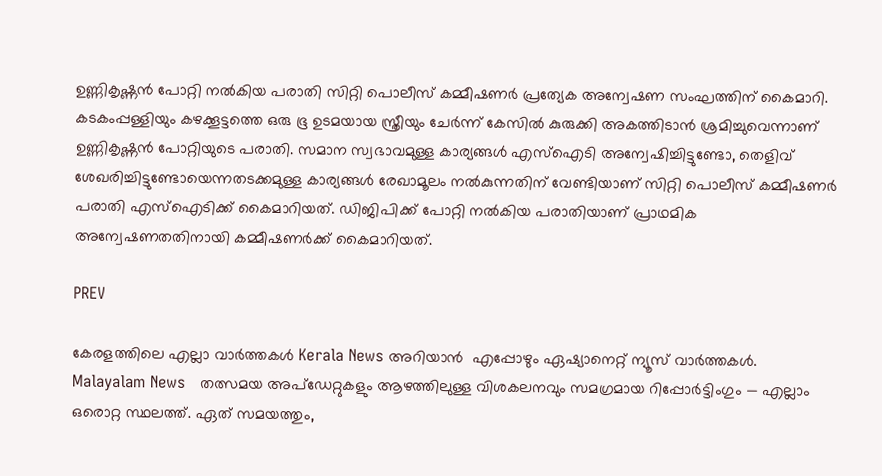ഉണ്ണികൃഷ്ണൻ പോറ്റി നൽകിയ പരാതി സിറ്റി പൊലീസ് കമ്മീഷണർ പ്രത്യേക അന്വേഷണ സംഘത്തിന് കൈമാറി. കടകംപ്പള്ളിയും കഴക്കൂട്ടത്തെ ഒരു ഭൂ ഉടമയായ സ്ത്രീയും ചേർന്ന് കേസിൽ കുരുക്കി അകത്തിടാൻ ശ്രമിച്ചുവെന്നാണ് ഉണ്ണികൃഷ്ണൻ പോറ്റിയുടെ പരാതി. സമാന സ്വഭാവമുള്ള കാര്യങ്ങള്‍ എസ്ഐടി അന്വേഷിച്ചിട്ടുണ്ടോ, തെളിവ് ശേഖരിച്ചിട്ടുണ്ടോയെന്നതടക്കമുള്ള കാര്യങ്ങള്‍ രേഖാമൂലം നൽകുന്നതിന് വേണ്ടിയാണ് സിറ്റി പൊലീസ് കമ്മീഷണർ പരാതി എസ്ഐടിക്ക് കൈമാറിയത്. ഡിജിപിക്ക് പോറ്റി നൽകിയ പരാതിയാണ് ‍പ്രാഥമിക അന്വേഷണതതിനായി കമ്മീഷണർക്ക് കൈമാറിയത്.

PREV

കേരളത്തിലെ എല്ലാ വാർത്തകൾ Kerala News അറിയാൻ  എപ്പോഴും ഏഷ്യാനെറ്റ് ന്യൂസ് വാർത്തകൾ.  Malayalam News   തത്സമയ അപ്‌ഡേറ്റുകളും ആഴത്തിലുള്ള വിശകലനവും സമഗ്രമായ റിപ്പോർട്ടിംഗും — എല്ലാം ഒരൊറ്റ സ്ഥലത്ത്. ഏത് സമയത്തും,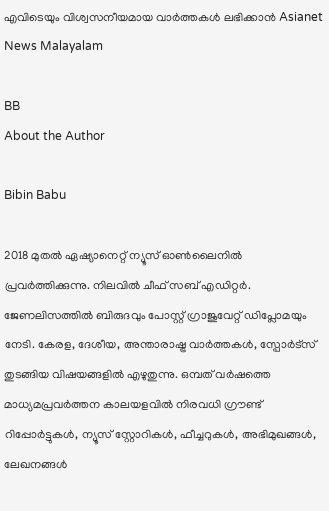എവിടെയും വിശ്വസനീയമായ വാർത്തകൾ ലഭിക്കാൻ Asianet News Malayalam

BB
About the Author

Bibin Babu

2018 മുതല്‍ ഏഷ്യാനെറ്റ് ന്യൂസ് ഓണ്‍ലൈനില്‍ പ്രവര്‍ത്തിക്കുന്നു. നിലവില്‍ ചീഫ് സബ് എഡിറ്റർ. ജേണലിസത്തില്‍ ബിരുദവും പോസ്റ്റ് ഗ്രാജുവേറ്റ് ഡിപ്ലോമയും നേടി. കേരള, ദേശീയ, അന്താരാഷ്ട്ര വാര്‍ത്തകള്‍, സ്പോര്‍ട്സ് തുടങ്ങിയ വിഷയങ്ങളില്‍ എഴുതുന്നു. ഒമ്പത് വര്‍ഷത്തെ മാധ്യമപ്രവര്‍ത്തന കാലയളവില്‍ നിരവധി ഗ്രൗണ്ട് റിപ്പോര്‍ട്ടുകള്‍, ന്യൂസ് സ്റ്റോറികള്‍, ഫീച്ചറുകള്‍, അഭിമുഖങ്ങള്‍, ലേഖനങ്ങള്‍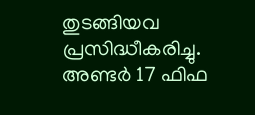തുടങ്ങിയവ പ്രസിദ്ധീകരിച്ചു. അണ്ടര്‍ 17 ഫിഫ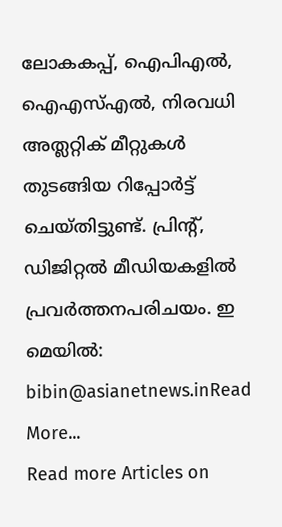ലോകകപ്പ്, ഐപിഎൽ, ഐഎസ്എൽ, നിരവധി അത്ലറ്റിക് മീറ്റുകൾ തുടങ്ങിയ റിപ്പോര്‍ട്ട് ചെയ്തിട്ടുണ്ട്. പ്രിന്‍റ്, ഡിജിറ്റല്‍ മീഡിയകളില്‍ പ്രവര്‍ത്തനപരിചയം. ഇ മെയില്‍: bibin@asianetnews.inRead More...
Read more Articles on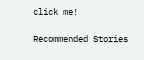click me!

Recommended Stories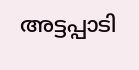അട്ടപ്പാടി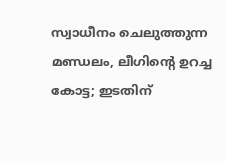സ്വാധീനം ചെലുത്തുന്ന മണ്ഡലം, ലീഗിന്റെ ഉറച്ച കോട്ട; ഇടതിന്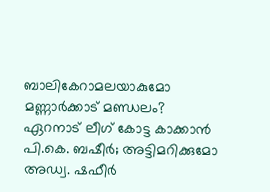ബാലികേറാമലയാകുമോ മണ്ണാര്‍ക്കാട് മണ്ഡലം?
ഏറനാട് ലീഗ് കോട്ട കാക്കാന്‍ പി.കെ. ബഷീര്‍; അട്ടിമറിക്കുമോ അഡ്വ. ഷഫീർ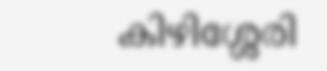കിഴിശ്ശേരി